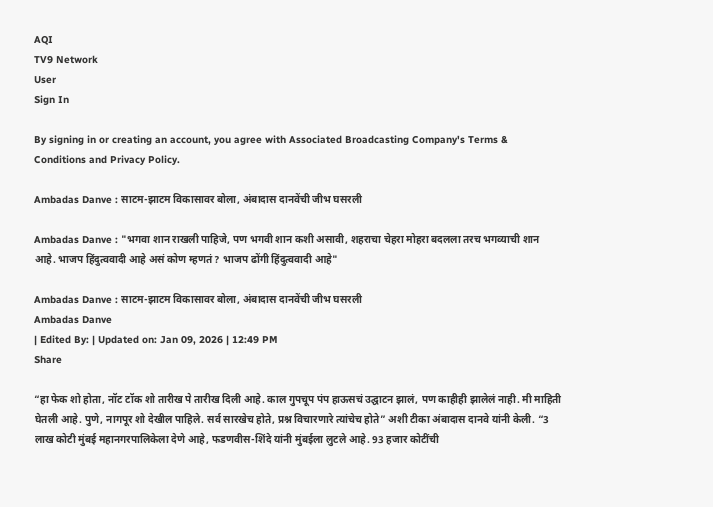AQI
TV9 Network
User
Sign In

By signing in or creating an account, you agree with Associated Broadcasting Company's Terms & Conditions and Privacy Policy.

Ambadas Danve : साटम-झाटम विकासावर बोला, अंबादास दानवेंची जीभ घसरली

Ambadas Danve : "भगवा शान राखली पाहिजे, पण भगवी शान कशी असावी, शहराचा चेहरा मोहरा बदलला तरच भगव्याची शान आहे. भाजप हिंदुत्ववादी आहे असं कोण म्हणतं? भाजप ढोंगी हिंदुत्ववादी आहे"

Ambadas Danve : साटम-झाटम विकासावर बोला, अंबादास दानवेंची जीभ घसरली
Ambadas Danve
| Edited By: | Updated on: Jan 09, 2026 | 12:49 PM
Share

“हा फेक शो होता, नॉट टॉक शो तारीख पे तारीख दिली आहे. काल गुपचूप पंप हाऊसचं उद्घाटन झालं, पण काहीही झालेलं नाही. मी माहिती घेतली आहे. पुणे, नागपूर शो देखील पाहिले. सर्व सारखेच होते, प्रश्न विचारणारे त्यांचेच होते” अशी टीका अंबादास दानवे यांनी केली. “3 लाख कोटी मुंबई महानगरपालिकेला देणे आहे, फडणवीस-शिंदे यांनी मुंबईला लुटले आहे. 93 हजार कोटींची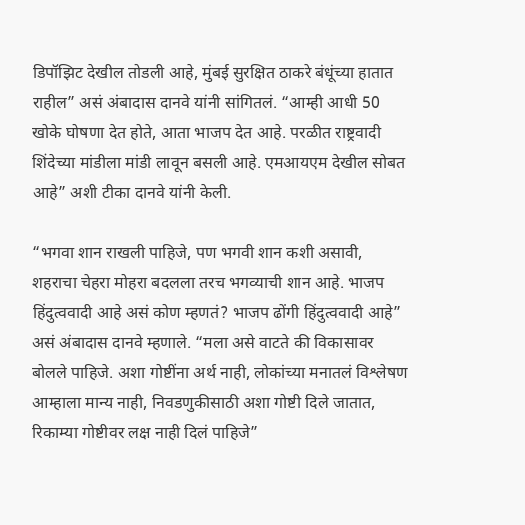डिपॉझिट देखील तोडली आहे, मुंबई सुरक्षित ठाकरे बंधूंच्या हातात राहील” असं अंबादास दानवे यांनी सांगितलं. “आम्ही आधी 50 खोके घोषणा देत होते, आता भाजप देत आहे. परळीत राष्ट्रवादी शिंदेच्या मांडीला मांडी लावून बसली आहे. एमआयएम देखील सोबत आहे” अशी टीका दानवे यांनी केली.

“भगवा शान राखली पाहिजे, पण भगवी शान कशी असावी, शहराचा चेहरा मोहरा बदलला तरच भगव्याची शान आहे. भाजप हिंदुत्ववादी आहे असं कोण म्हणतं? भाजप ढोंगी हिंदुत्ववादी आहे” असं अंबादास दानवे म्हणाले. “मला असे वाटते की विकासावर बोलले पाहिजे. अशा गोष्टींना अर्थ नाही, लोकांच्या मनातलं विश्लेषण आम्हाला मान्य नाही, निवडणुकीसाठी अशा गोष्टी दिले जातात, रिकाम्या गोष्टीवर लक्ष नाही दिलं पाहिजे”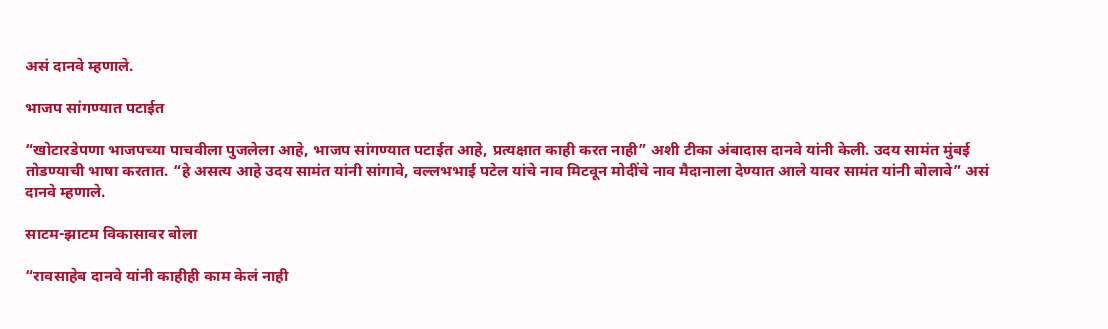असं दानवे म्हणाले.

भाजप सांगण्यात पटाईत

“खोटारडेपणा भाजपच्या पाचवीला पुजलेला आहे, भाजप सांगण्यात पटाईत आहे, प्रत्यक्षात काही करत नाही” अशी टीका अंबादास दानवे यांनी केली. उदय सामंत मुंबई तोडण्याची भाषा करतात. “हे असत्य आहे उदय सामंत यांनी सांगावे, वल्लभभाई पटेल यांचे नाव मिटवून मोदींचे नाव मैदानाला देण्यात आले यावर सामंत यांनी बोलावे” असं दानवे म्हणाले.

साटम-झाटम विकासावर बोला

“रावसाहेब दानवे यांनी काहीही काम केलं नाही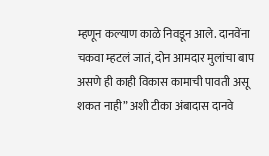म्हणून कल्याण काळे निवडून आले. दानवेंना चकवा म्हटलं जातं, दोन आमदार मुलांचा बाप असणे ही काही विकास कामाची पावती असू शकत नाही” अशी टीका अंबादास दानवे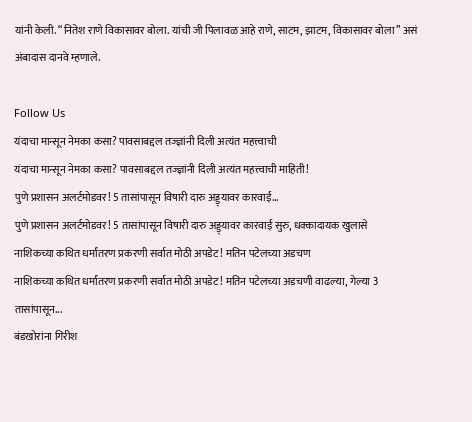यांनी केली. “नितेश राणे विकासावर बोला. यांची जी पिलावळ आहे राणे, साटम, झाटम, विकासावर बोला” असं अंबादास दानवे म्हणाले.

Follow Us
यंदाचा मान्सून नेमका कसा? पावसाबद्दल तज्ज्ञांनी दिली अत्यंत महत्त्वाची
यंदाचा मान्सून नेमका कसा? पावसाबद्दल तज्ज्ञांनी दिली अत्यंत महत्त्वाची माहिती!
पुणे प्रशासन अलर्टमोडवर! 5 तासांपासून विषारी दारु अड्ड्यावर कारवाई...
पुणे प्रशासन अलर्टमोडवर! 5 तासांपासून विषारी दारु अड्ड्यावर कारवाई सुरु, धक्कादायक खुलासे
नाशिकच्या कथित धर्मांतरण प्रकरणी सर्वात मोठी अपडेट! मतिन पटेलच्या अडचण
नाशिकच्या कथित धर्मांतरण प्रकरणी सर्वात मोठी अपडेट! मतिन पटेलच्या अडचणी वाढल्या, गेल्या 3 तासांपासून...
बंडखोरांना गिरीश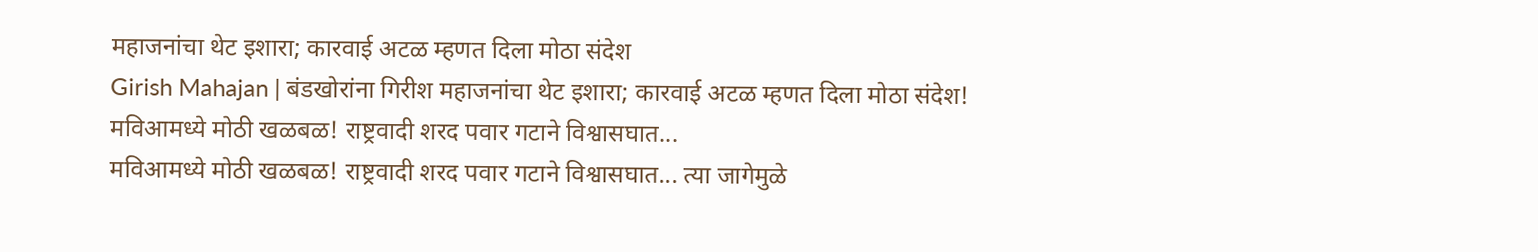महाजनांचा थेट इशारा; कारवाई अटळ म्हणत दिला मोठा संदेश
Girish Mahajan | बंडखोरांना गिरीश महाजनांचा थेट इशारा; कारवाई अटळ म्हणत दिला मोठा संदेश!
मविआमध्ये मोठी खळबळ! राष्ट्रवादी शरद पवार गटाने विश्वासघात...
मविआमध्ये मोठी खळबळ! राष्ट्रवादी शरद पवार गटाने विश्वासघात... त्या जागेमुळे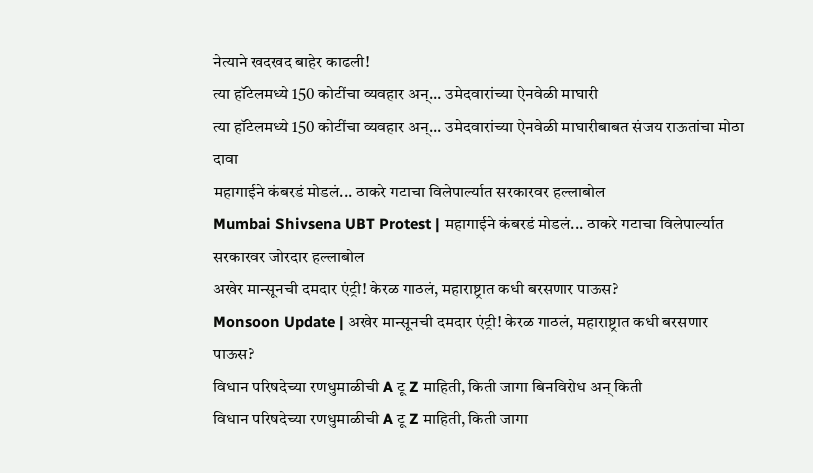नेत्याने खदखद बाहेर काढली!
त्या हॉटेलमध्ये 150 कोटींचा व्यवहार अन्... उमेदवारांच्या ऐनवेळी माघारी
त्या हॉटेलमध्ये 150 कोटींचा व्यवहार अन्... उमेदवारांच्या ऐनवेळी माघारीबाबत संजय राऊतांचा मोठा दावा
महागाईने कंबरडं मोडलं... ठाकरे गटाचा विलेपार्ल्यात सरकारवर हल्लाबोल
Mumbai Shivsena UBT Protest | महागाईने कंबरडं मोडलं... ठाकरे गटाचा विलेपार्ल्यात सरकारवर जोरदार हल्लाबोल
अखेर मान्सूनची दमदार एंट्री! केरळ गाठलं, महाराष्ट्रात कधी बरसणार पाऊस?
Monsoon Update | अखेर मान्सूनची दमदार एंट्री! केरळ गाठलं, महाराष्ट्रात कधी बरसणार पाऊस?
विधान परिषदेच्या रणधुमाळीची A टू Z माहिती, किती जागा बिनविरोध अन् किती
विधान परिषदेच्या रणधुमाळीची A टू Z माहिती, किती जागा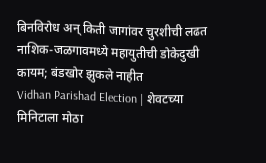बिनविरोध अन् किती जागांवर चुरशीची लढत
नाशिक-जळगावमध्ये महायुतीची डोकेदुखी कायम; बंडखोर झुकले नाहीत
Vidhan Parishad Election | शेवटच्या मिनिटाला मोठा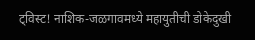ट्विस्ट! नाशिक-जळगावमध्ये महायुतीची डोकेदुखी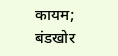कायम; बंडखोर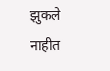झुकले नाहीत